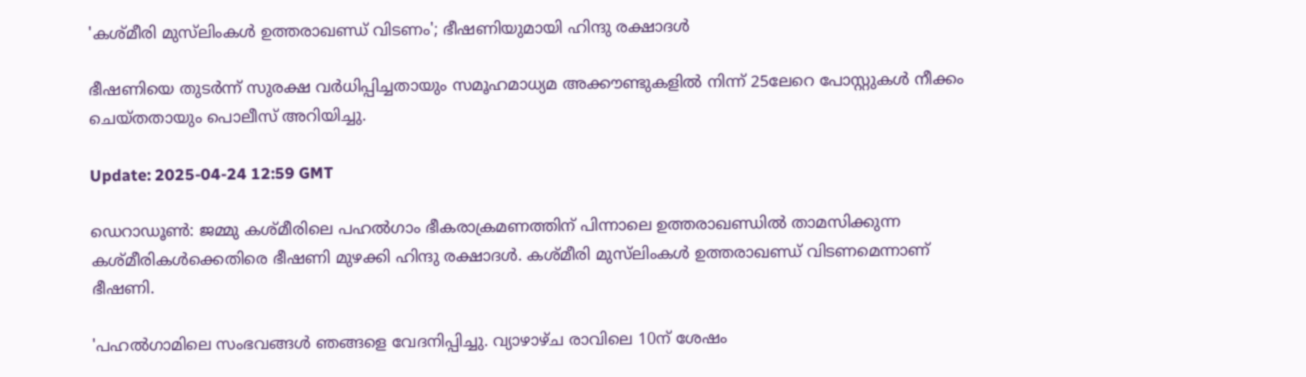'കശ്മീരി മുസ്‌ലിംകൾ ഉത്തരാഖണ്ഡ് വിടണം'; ഭീഷണിയുമായി ഹിന്ദു രക്ഷാദള്‍

ഭീഷണിയെ തുടര്‍ന്ന് സുരക്ഷ വര്‍ധിപ്പിച്ചതായും സമൂഹമാധ്യമ അക്കൗണ്ടുകളില്‍ നിന്ന് 25ലേറെ പോസ്റ്റുകള്‍ നീക്കം ചെയ്തതായും പൊലീസ് അറിയിച്ചു.

Update: 2025-04-24 12:59 GMT

ഡെറാഡൂണ്‍: ജമ്മു കശ്മീരിലെ പഹൽഗാം ഭീകരാക്രമണത്തിന് പിന്നാലെ ഉത്തരാഖണ്ഡിൽ താമസിക്കുന്ന കശ്മീരികള്‍ക്കെതിരെ ഭീഷണി മുഴക്കി ഹിന്ദു രക്ഷാദള്‍. കശ്മീരി മുസ്‌ലിംകൾ ഉത്തരാഖണ്ഡ് വിടണമെന്നാണ് ഭീഷണി.

'പഹല്‍ഗാമിലെ സംഭവങ്ങള്‍ ഞങ്ങളെ വേദനിപ്പിച്ചു. വ്യാഴാഴ്ച രാവിലെ 10ന് ശേഷം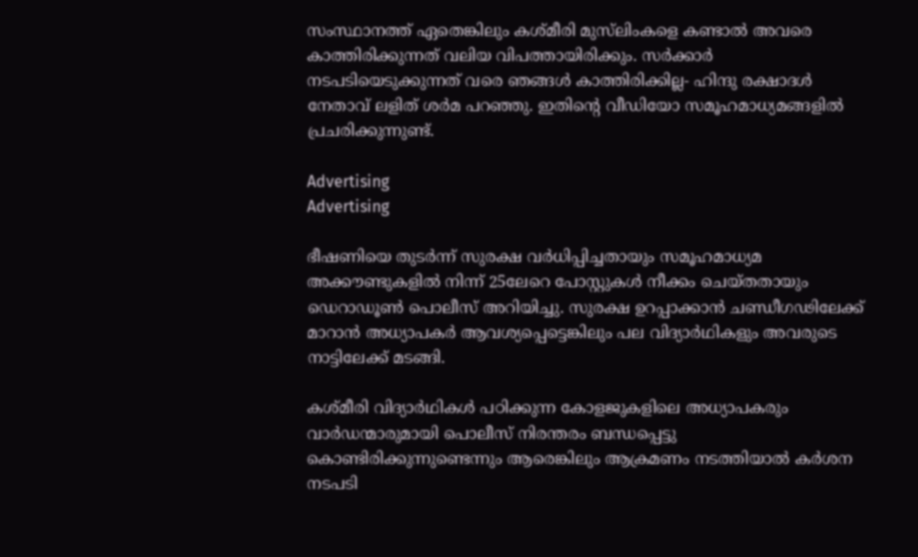സംസ്ഥാനത്ത് ഏതെങ്കിലും കശ്മീരി മുസ്‌ലിംകളെ കണ്ടാല്‍ അവരെ കാത്തിരിക്കുന്നത് വലിയ വിപത്തായിരിക്കും. സര്‍ക്കാര്‍ നടപടിയെടുക്കുന്നത് വരെ ഞങ്ങള്‍ കാത്തിരിക്കില്ല- ഹിന്ദു രക്ഷാദള്‍ നേതാവ് ലളിത് ശര്‍മ പറ‍ഞ്ഞു. ഇതിന്റെ വീഡിയോ സമൂഹമാധ്യമങ്ങളില്‍ പ്രചരിക്കുന്നുണ്ട്.

Advertising
Advertising

ഭീഷണിയെ തുടര്‍ന്ന് സുരക്ഷ വര്‍ധിപ്പിച്ചതായും സമൂഹമാധ്യമ അക്കൗണ്ടുകളില്‍ നിന്ന് 25ലേറെ പോസ്റ്റുകള്‍ നീക്കം ചെയ്തതായും ഡെറാഡൂണ്‍ പൊലീസ് അറിയിച്ചു. സുരക്ഷ ഉറപ്പാക്കാന്‍ ചണ്ഡീഗഢിലേക്ക് മാറാന്‍ അധ്യാപകർ ആവശ്യപ്പെട്ടെങ്കിലും പല വിദ്യാര്‍ഥികളും അവരുടെ നാട്ടിലേക്ക് മടങ്ങി.

കശ്മീരി വിദ്യാര്‍ഥികള്‍ പഠിക്കുന്ന കോളജുകളിലെ അധ്യാപകരും വാര്‍ഡന്മാരുമായി പൊലീസ് നിരന്തരം ബന്ധപ്പെട്ടു കൊണ്ടിരിക്കുന്നുണ്ടെന്നും ആരെങ്കിലും ആക്രമണം നടത്തിയാൽ കര്‍ശന നടപടി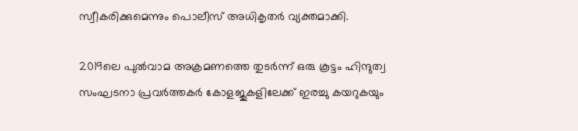സ്വീകരിക്കുമെന്നും പൊലീസ് അധികൃതര്‍ വ്യക്തമാക്കി.

2019ലെ പുല്‍വാമ അക്രമണത്തെ തുടര്‍ന്ന് ഒരു കൂട്ടം ഹിന്ദുത്വ സംഘടനാ പ്രവർത്തകർ കോളജുകളിലേക്ക് ഇരച്ചു കയറുകയും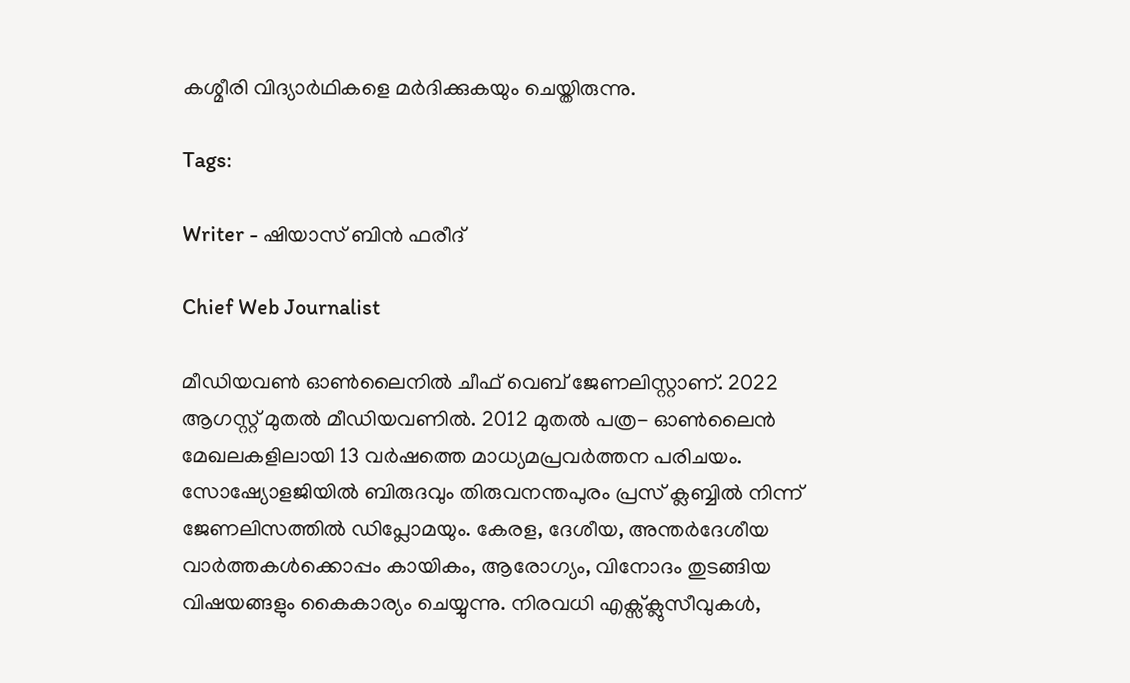കശ്മീരി വിദ്യാര്‍ഥികളെ മര്‍ദിക്കുകയും ചെയ്തിരുന്നു.

Tags:

Writer - ഷിയാസ് ബിന്‍ ഫരീദ്

Chief Web Journalist

മീഡിയവണ്‍ ഓണ്‍ലൈനില്‍ ചീഫ് വെബ് ജേണലിസ്റ്റാണ്. 2022 ആഗസ്റ്റ് മുതല്‍ മീഡിയവണില്‍. 2012 മുതല്‍ പത്ര- ഓണ്‍ലൈന്‍ മേഖലകളിലായി 13 വര്‍ഷത്തെ മാധ്യമപ്രവര്‍ത്തന പരിചയം. സോഷ്യോളജിയില്‍ ബിരുദവും തിരുവനന്തപുരം പ്രസ് ക്ലബ്ബില്‍ നിന്ന് ജേണലിസത്തില്‍ ഡിപ്ലോമയും. കേരള, ദേശീയ, അന്തര്‍ദേശീയ വാര്‍ത്തകള്‍ക്കൊപ്പം കായികം, ആരോഗ്യം, വിനോദം തുടങ്ങിയ വിഷയങ്ങളും കൈകാര്യം ചെയ്യുന്നു. നിരവധി എക്സ്ക്ലുസീവുകള്‍,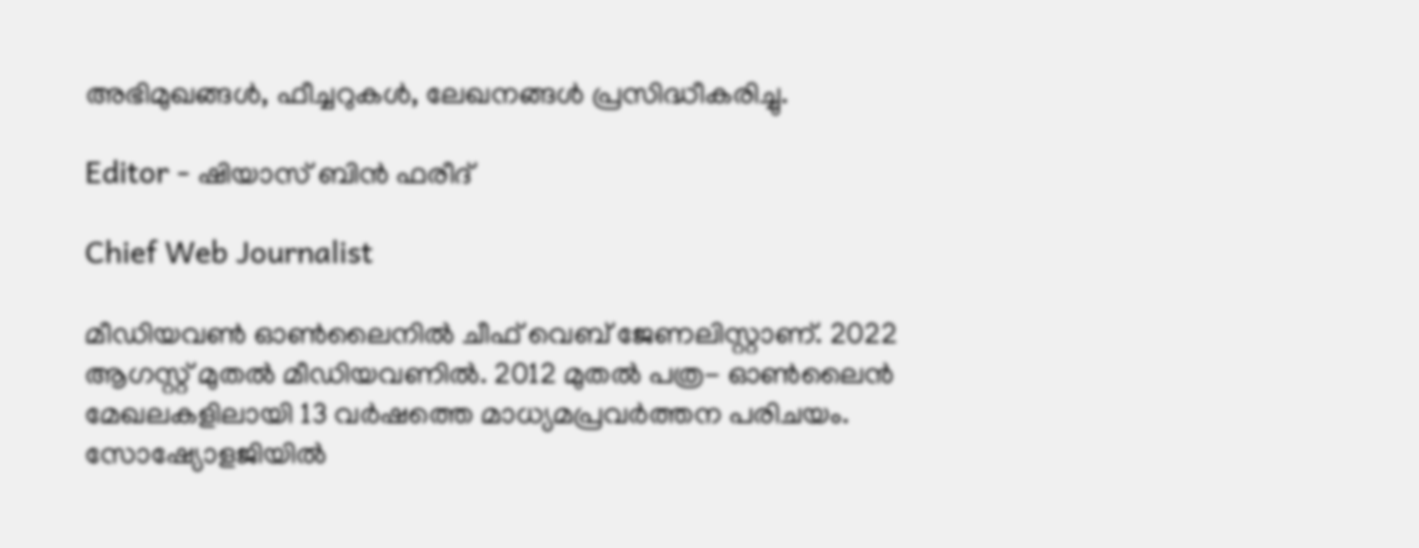അഭിമുഖങ്ങള്‍, ഫീച്ചറുകള്‍, ലേഖനങ്ങള്‍ പ്രസിദ്ധീകരിച്ചു.

Editor - ഷിയാസ് ബിന്‍ ഫരീദ്

Chief Web Journalist

മീഡിയവണ്‍ ഓണ്‍ലൈനില്‍ ചീഫ് വെബ് ജേണലിസ്റ്റാണ്. 2022 ആഗസ്റ്റ് മുതല്‍ മീഡിയവണില്‍. 2012 മുതല്‍ പത്ര- ഓണ്‍ലൈന്‍ മേഖലകളിലായി 13 വര്‍ഷത്തെ മാധ്യമപ്രവര്‍ത്തന പരിചയം. സോഷ്യോളജിയില്‍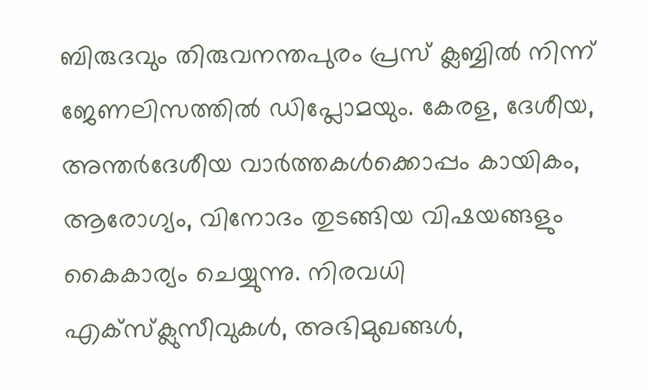ബിരുദവും തിരുവനന്തപുരം പ്രസ് ക്ലബ്ബില്‍ നിന്ന് ജേണലിസത്തില്‍ ഡിപ്ലോമയും. കേരള, ദേശീയ, അന്തര്‍ദേശീയ വാര്‍ത്തകള്‍ക്കൊപ്പം കായികം, ആരോഗ്യം, വിനോദം തുടങ്ങിയ വിഷയങ്ങളും കൈകാര്യം ചെയ്യുന്നു. നിരവധി എക്സ്ക്ലുസീവുകള്‍, അഭിമുഖങ്ങള്‍,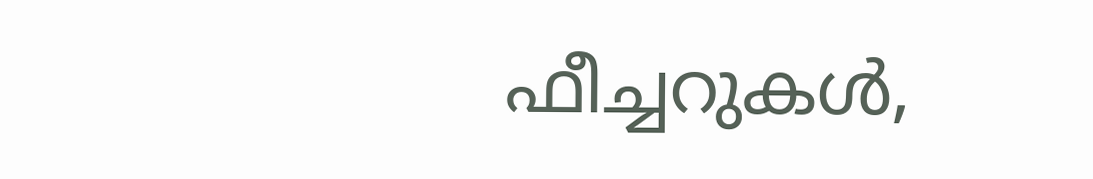ഫീച്ചറുകള്‍,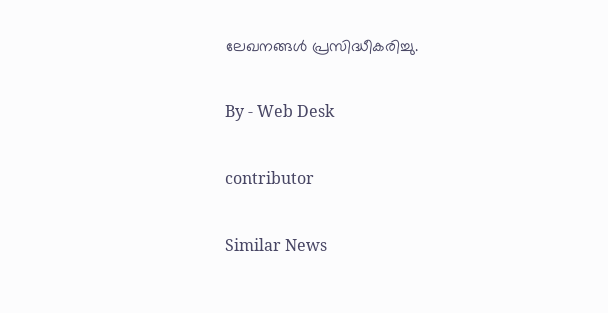ലേഖനങ്ങള്‍ പ്രസിദ്ധീകരിച്ചു.

By - Web Desk

contributor

Similar News